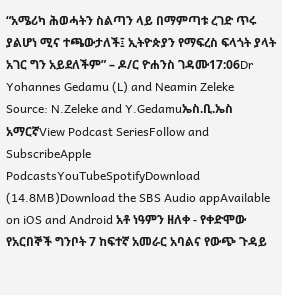“አሜሪካ ሕወሓትን ስልጣን ላይ በማምጣቱ ረገድ ጥሩ ያልሆነ ሚና ተጫውታለች፤ ኢትዮጵያን የማፍረስ ፍላጎት ያላት አገር ግን አይደለችም” – ዶ/ር ዮሐንስ ገዳሙ17:06Dr Yohannes Gedamu (L) and Neamin Zeleke Source: N.Zeleke and Y.Gedamuኤስ.ቢ.ኤስ አማርኛView Podcast SeriesFollow and SubscribeApple PodcastsYouTubeSpotifyDownload (14.8MB)Download the SBS Audio appAvailable on iOS and Android አቶ ነዓምን ዘለቀ - የቀድሞው የአርበኞች ግንቦት 7 ከፍተኛ አመራር አባልና የውጭ ጉዳይ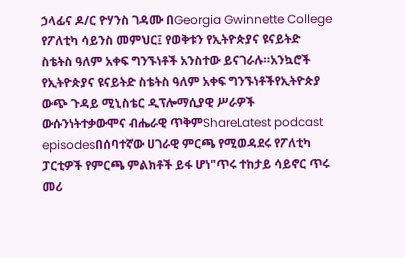ኃላፊና ዶ/ር ዮሃንስ ገዳሙ በGeorgia Gwinnette College የፖለቲካ ሳይንስ መምህር፤ የወቅቱን የኢትዮጵያና ዩናይትድ ስቴትስ ዓለም አቀፍ ግንኙነቶች አንስተው ይናገራሉ።አንኳሮች የኢትዮጵያና ዩናይትድ ስቴትስ ዓለም አቀፍ ግንኙነቶችየኢትዮጵያ ውጭ ጉዳይ ሚኒስቴር ዲፕሎማሲያዊ ሥራዎች ውሱንነትተቃውሞና ብሔራዊ ጥቅምShareLatest podcast episodesበሰባተኛው ሀገራዊ ምርጫ የሚወዳደሩ የፖለቲካ ፓርቲዎች የምርጫ ምልክቶች ይፋ ሆነ"ጥሩ ተከታይ ሳይኖር ጥሩ መሪ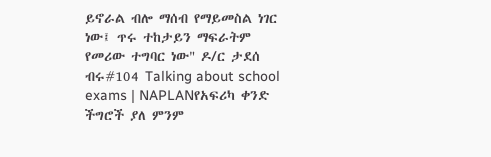ይኖራል ብሎ ማሰብ የማይመስል ነገር ነው፤ ጥሩ ተከታይን ማፍራትም የመሪው ተግባር ነው" ዶ/ር ታደሰ ብሩ#104 Talking about school exams | NAPLANየአፍሪካ ቀንድ ችግሮች ያለ ምንም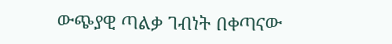ውጭያዊ ጣልቃ ገብነት በቀጣናው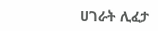ሀገራት ሊፈታ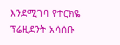እንደሚገባ የተርክዬ ፕሬዚደንት አሳሰቡ